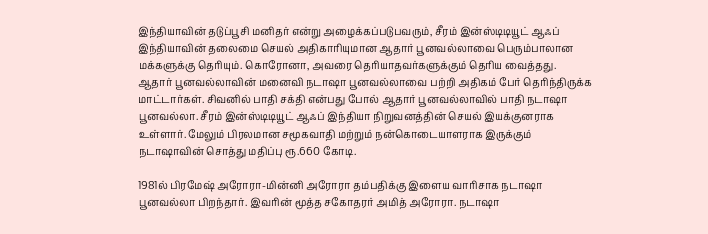இந்தியாவின் தடுப்பூசி மனிதர் என்று அழைக்கப்படுபவரும், சீரம் இன்ஸ்டிடியூட் ஆஃப் இந்தியாவின் தலைமை செயல் அதிகாரியுமான ஆதார் பூனவல்லாவை பெரும்பாலான மக்களுக்கு தெரியும். கொரோனா, அவரை தெரியாதவர்களுக்கும் தெரிய வைத்தது.
ஆதார் பூனவல்லாவின் மனைவி நடாஷா பூனவல்லாவை பற்றி அதிகம் பேர் தெரிந்திருக்க மாட்டார்கள். சிவனில் பாதி சக்தி என்பது போல் ஆதார் பூனவல்லாவில் பாதி நடாஷா பூனவல்லா. சீரம் இன்ஸ்டிடியூட் ஆஃப் இந்தியா நிறுவனத்தின் செயல் இயக்குனராக உள்ளார். மேலும் பிரலமான சமூகவாதி மற்றும் நன்கொடையாளராக இருக்கும் நடாஷாவின் சொத்து மதிப்பு ரூ.660 கோடி.

1981ல் பிரமேஷ் அரோரா-மின்னி அரோரா தம்பதிக்கு இளைய வாரிசாக நடாஷா பூனவல்லா பிறந்தார். இவரின் மூத்த சகோதரர் அமித் அரோரா. நடாஷா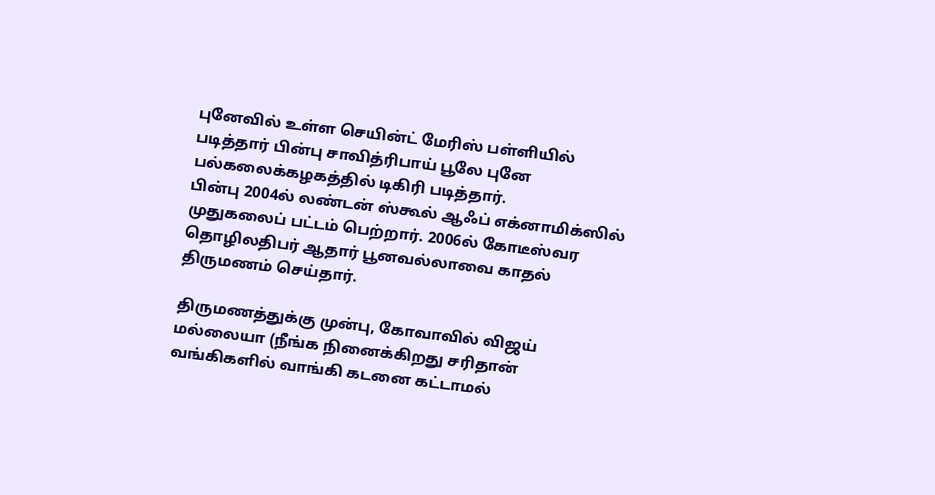புனேவில் உள்ள செயின்ட் மேரிஸ் பள்ளியில் படித்தார் பின்பு சாவித்ரிபாய் பூலே புனே பல்கலைக்கழகத்தில் டிகிரி படித்தார்.
பின்பு 2004ல் லண்டன் ஸ்கூல் ஆஃப் எக்னாமிக்ஸில் முதுகலைப் பட்டம் பெற்றார். 2006ல் கோடீஸ்வர தொழிலதிபர் ஆதார் பூனவல்லாவை காதல் திருமணம் செய்தார்.

திருமணத்துக்கு முன்பு, கோவாவில் விஜய் மல்லையா (நீங்க நினைக்கிறது சரிதான் வங்கிகளில் வாங்கி கடனை கட்டாமல்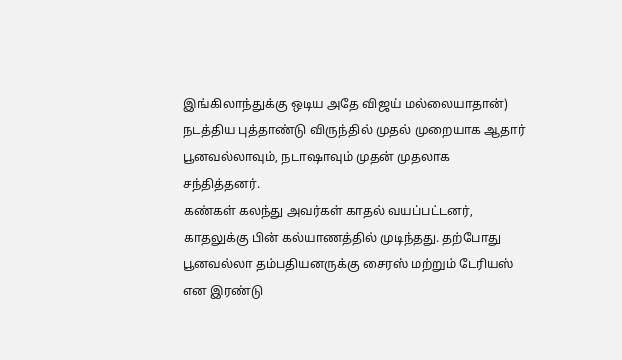இங்கிலாந்துக்கு ஒடிய அதே விஜய் மல்லையாதான்) நடத்திய புத்தாண்டு விருந்தில் முதல் முறையாக ஆதார் பூனவல்லாவும், நடாஷாவும் முதன் முதலாக சந்தித்தனர்.
கண்கள் கலந்து அவர்கள் காதல் வயப்பட்டனர், காதலுக்கு பின் கல்யாணத்தில் முடிந்தது. தற்போது பூனவல்லா தம்பதியனருக்கு சைரஸ் மற்றும் டேரியஸ் என இரண்டு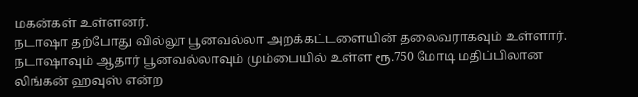மகன்கள் உள்ளனர்.
நடாஷா தற்போது வில்லூ பூனவல்லா அறக்கட்டளையின் தலைவராகவும் உள்ளார். நடாஷாவும் ஆதார் பூனவல்லாவும் மும்பையில் உள்ள ரூ.750 மோடி மதிப்பிலான லிங்கன் ஹவுஸ் என்ற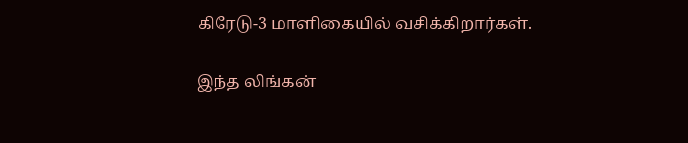கிரேடு-3 மாளிகையில் வசிக்கிறார்கள்.

இந்த லிங்கன்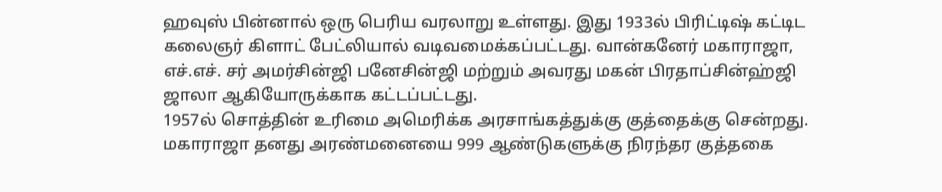ஹவுஸ் பின்னால் ஒரு பெரிய வரலாறு உள்ளது. இது 1933ல் பிரிட்டிஷ் கட்டிட கலைஞர் கிளாட் பேட்லியால் வடிவமைக்கப்பட்டது. வான்கனேர் மகாராஜா, எச்.எச். சர் அமர்சின்ஜி பனேசின்ஜி மற்றும் அவரது மகன் பிரதாப்சின்ஹ்ஜி ஜாலா ஆகியோருக்காக கட்டப்பட்டது.
1957ல் சொத்தின் உரிமை அமெரிக்க அரசாங்கத்துக்கு குத்தைக்கு சென்றது. மகாராஜா தனது அரண்மனையை 999 ஆண்டுகளுக்கு நிரந்தர குத்தகை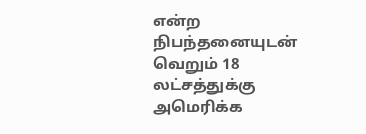என்ற நிபந்தனையுடன் வெறும் 18 லட்சத்துக்கு அமெரிக்க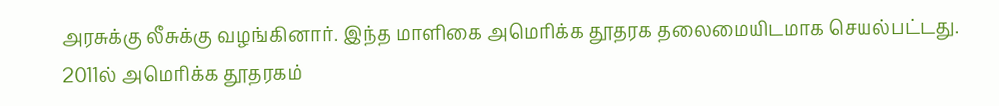அரசுக்கு லீசுக்கு வழங்கினார். இந்த மாளிகை அமெரிக்க தூதரக தலைமையிடமாக செயல்பட்டது.
2011ல் அமெரிக்க தூதரகம்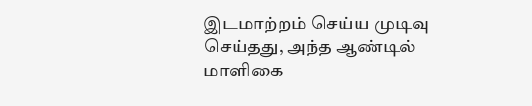இடமாற்றம் செய்ய முடிவு செய்தது, அந்த ஆண்டில் மாளிகை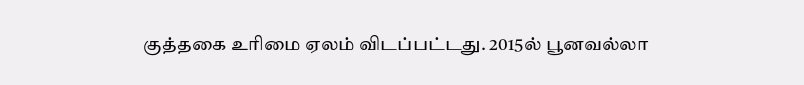குத்தகை உரிமை ஏலம் விடப்பட்டது. 2015ல் பூனவல்லா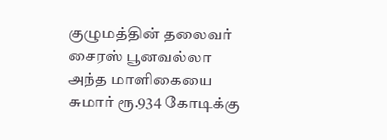குழுமத்தின் தலைவர் சைரஸ் பூனவல்லா அந்த மாளிகையை சுமார் ரூ.934 கோடிக்கு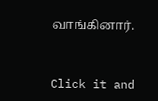வாங்கினார்.


Click it and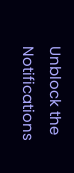Unblock the Notifications